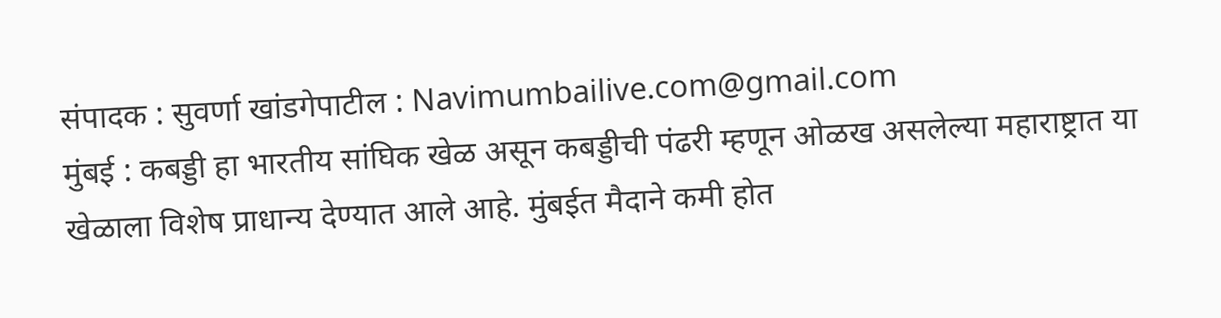संपादक : सुवर्णा खांडगेपाटील : Navimumbailive.com@gmail.com
मुंबई : कबड्डी हा भारतीय सांघिक खेळ असून कबड्डीची पंढरी म्हणून ओळख असलेल्या महाराष्ट्रात या खेळाला विशेष प्राधान्य देण्यात आले आहे. मुंबईत मैदाने कमी होत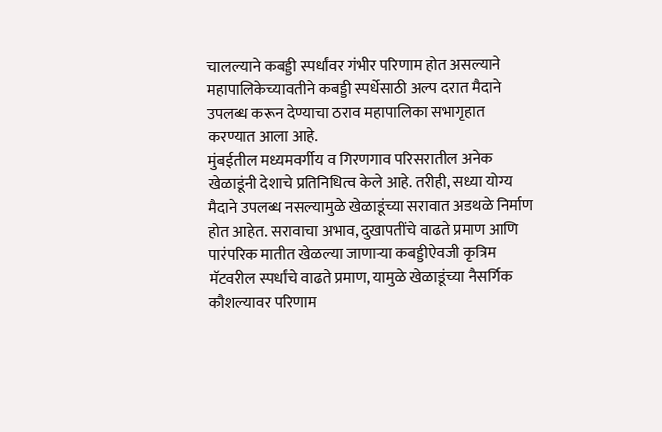चालल्याने कबड्डी स्पर्धांवर गंभीर परिणाम होत असल्याने महापालिकेच्यावतीने कबड्डी स्पर्धेसाठी अल्प दरात मैदाने उपलब्ध करून देण्याचा ठराव महापालिका सभागृहात करण्यात आला आहे.
मुंबईतील मध्यमवर्गीय व गिरणगाव परिसरातील अनेक खेळाडूंनी देशाचे प्रतिनिधित्व केले आहे. तरीही, सध्या योग्य मैदाने उपलब्ध नसल्यामुळे खेळाडूंच्या सरावात अडथळे निर्माण होत आहेत. सरावाचा अभाव, दुखापतींचे वाढते प्रमाण आणि पारंपरिक मातीत खेळल्या जाणाऱ्या कबड्डीऐवजी कृत्रिम मॅटवरील स्पर्धांचे वाढते प्रमाण, यामुळे खेळाडूंच्या नैसर्गिक कौशल्यावर परिणाम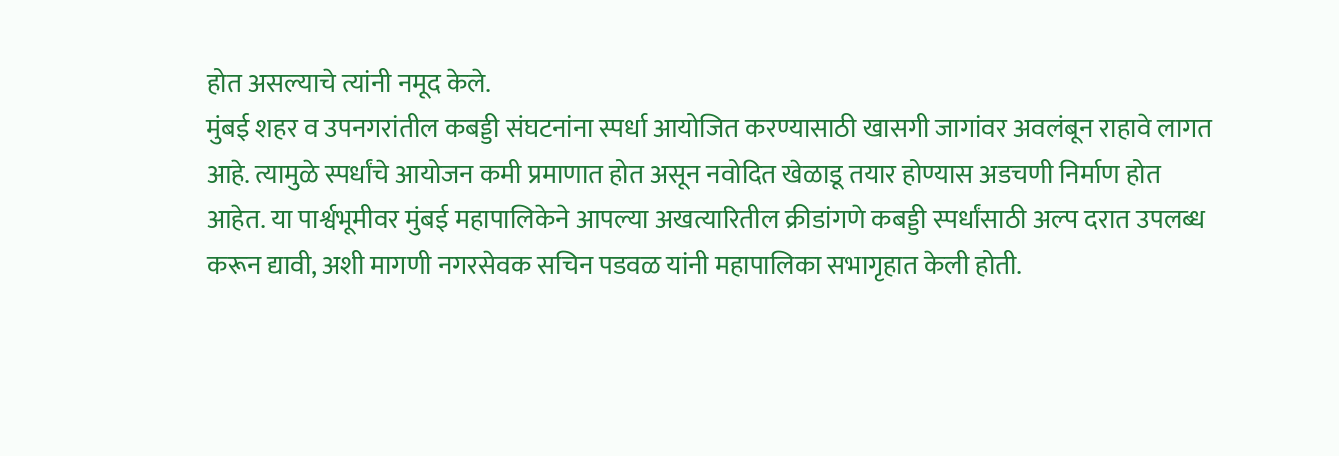होत असल्याचे त्यांनी नमूद केले.
मुंबई शहर व उपनगरांतील कबड्डी संघटनांना स्पर्धा आयोजित करण्यासाठी खासगी जागांवर अवलंबून राहावे लागत आहे. त्यामुळे स्पर्धांचे आयोजन कमी प्रमाणात होत असून नवोदित खेळाडू तयार होण्यास अडचणी निर्माण होत आहेत. या पार्श्वभूमीवर मुंबई महापालिकेने आपल्या अखत्यारितील क्रीडांगणे कबड्डी स्पर्धांसाठी अल्प दरात उपलब्ध करून द्यावी, अशी मागणी नगरसेवक सचिन पडवळ यांनी महापालिका सभागृहात केली होती.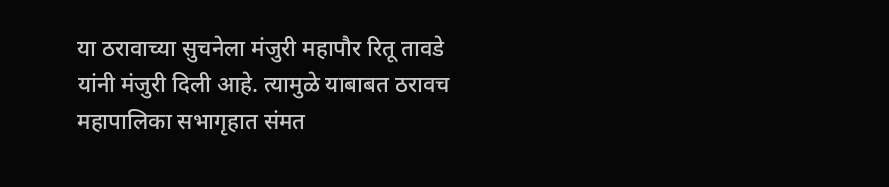या ठरावाच्या सुचनेला मंजुरी महापौर रितू तावडे यांनी मंजुरी दिली आहे. त्यामुळे याबाबत ठरावच महापालिका सभागृहात संमत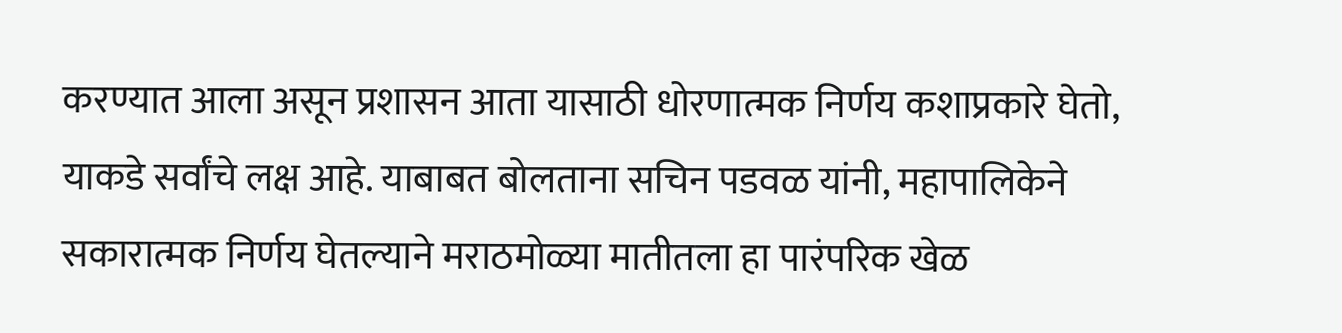करण्यात आला असून प्रशासन आता यासाठी धोरणात्मक निर्णय कशाप्रकारे घेतो, याकडे सर्वांचे लक्ष आहे. याबाबत बोलताना सचिन पडवळ यांनी, महापालिकेने सकारात्मक निर्णय घेतल्याने मराठमोळ्या मातीतला हा पारंपरिक खेळ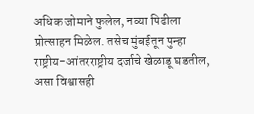अधिक जोमाने फुलेल, नव्या पिढीला प्रोत्साहन मिळेल. तसेच मुंबईतून पुन्हा राष्ट्रीय-आंतरराष्ट्रीय दर्जाचे खेळाडू घडतील, असा विश्वासही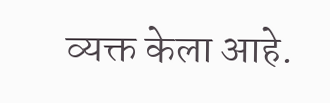व्यक्त केला आहे.